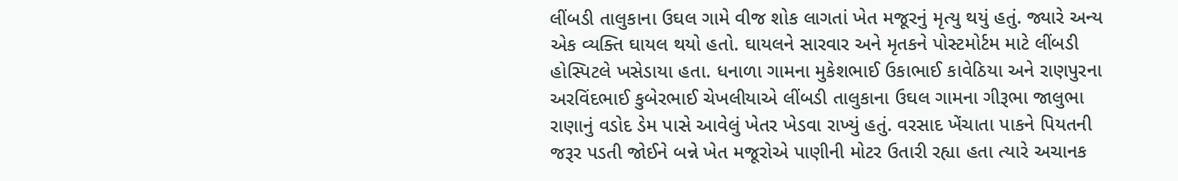લીંબડી તાલુકાના ઉઘલ ગામે વીજ શોક લાગતાં ખેત મજૂરનું મૃત્યુ થયું હતું. જ્યારે અન્ય એક વ્યક્તિ ઘાયલ થયો હતો. ઘાયલને સારવાર અને મૃતકને પોસ્ટમોર્ટમ માટે લીંબડી હોસ્પિટલે ખસેડાયા હતા. ધનાળા ગામના મુકેશભાઈ ઉકાભાઈ કાવેઠિયા અને રાણપુરના અરવિંદભાઈ કુબેરભાઈ ચેખલીયાએ લીંબડી તાલુકાના ઉઘલ ગામના ગીરૂભા જાલુભા રાણાનું વડોદ ડેમ પાસે આવેલું ખેતર ખેડવા રાખ્યું હતું. વરસાદ ખેંચાતા પાકને પિયતની જરૂર પડતી જોઈને બન્ને ખેત મજૂરોએ પાણીની મોટર ઉતારી રહ્યા હતા ત્યારે અચાનક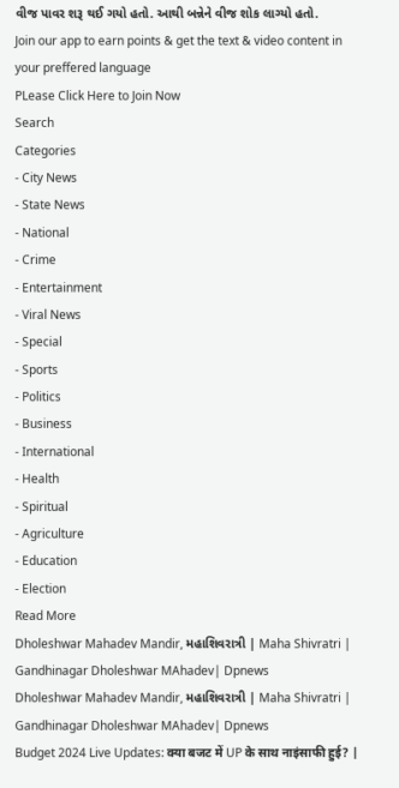વીજ પાવર શરૂ થઈ ગયો હતો. આથી બન્નેને વીજ શોક લાગ્યો હતો.
Join our app to earn points & get the text & video content in your preffered language
PLease Click Here to Join Now
Search
Categories
- City News
- State News
- National
- Crime
- Entertainment
- Viral News
- Special
- Sports
- Politics
- Business
- International
- Health
- Spiritual
- Agriculture
- Education
- Election
Read More
Dholeshwar Mahadev Mandir, મહાશિવરાત્રી | Maha Shivratri | Gandhinagar Dholeshwar MAhadev| Dpnews
Dholeshwar Mahadev Mandir, મહાશિવરાત્રી | Maha Shivratri | Gandhinagar Dholeshwar MAhadev| Dpnews
Budget 2024 Live Updates: क्या बजट में UP के साथ नाइंसाफी हुई? |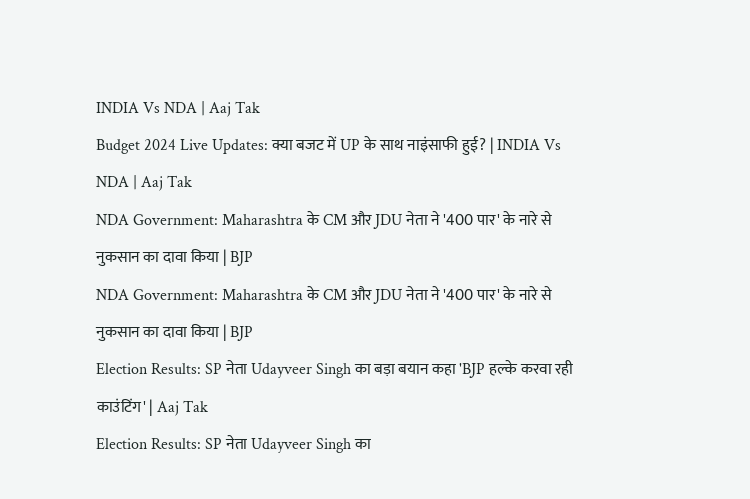INDIA Vs NDA | Aaj Tak
Budget 2024 Live Updates: क्या बजट में UP के साथ नाइंसाफी हुई? | INDIA Vs NDA | Aaj Tak
NDA Government: Maharashtra के CM और JDU नेता ने '400 पार' के नारे से नुकसान का दावा किया | BJP
NDA Government: Maharashtra के CM और JDU नेता ने '400 पार' के नारे से नुकसान का दावा किया | BJP
Election Results: SP नेता Udayveer Singh का बड़ा बयान कहा 'BJP हल्के करवा रही काउंटिंग' | Aaj Tak
Election Results: SP नेता Udayveer Singh का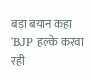बड़ा बयान कहा 'BJP हल्के करवा रही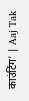काउंटिंग' | Aaj Tak